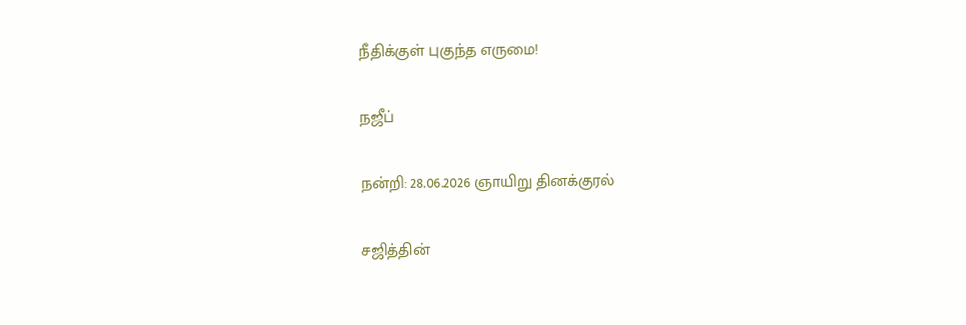நீதிக்குள் புகுந்த எருமை!

நஜீப்

நன்றி: 28.06.2026 ஞாயிறு தினக்குரல்

சஜித்தின்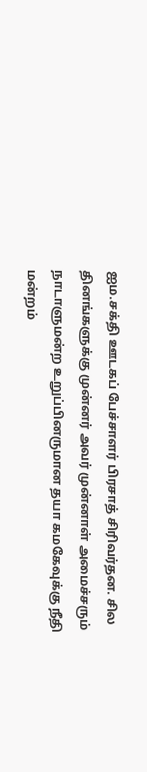ஐம.சக்தி ஊடகப் பேச்சாளர் பிரசாத் சிரிவர்தன. சில தினங்களுக்கு முன்னர் அவர் முன்னாள் அமைச்சரும் நாடாளுமன்ற உறுப்பினருமான தயா கமகேவுக்கு நீதி மன்றம்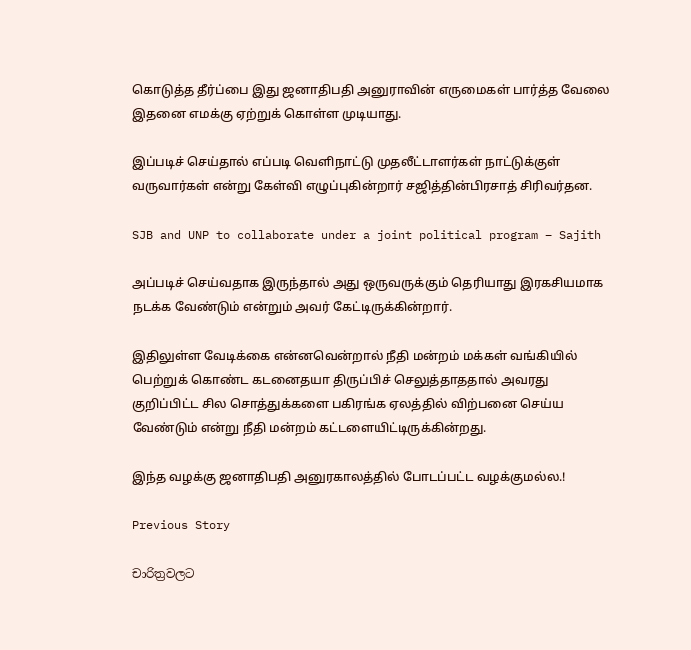கொடுத்த தீர்ப்பை இது ஜனாதிபதி அனுராவின் எருமைகள் பார்த்த வேலை இதனை எமக்கு ஏற்றுக் கொள்ள முடியாது.

இப்படிச் செய்தால் எப்படி வெளிநாட்டு முதலீட்டாளர்கள் நாட்டுக்குள் வருவார்கள் என்று கேள்வி எழுப்புகின்றார் சஜித்தின்பிரசாத் சிரிவர்தன.

SJB and UNP to collaborate under a joint political program – Sajith

அப்படிச் செய்வதாக இருந்தால் அது ஒருவருக்கும் தெரியாது இரகசியமாக நடக்க வேண்டும் என்றும் அவர் கேட்டிருக்கின்றார்.

இதிலுள்ள வேடிக்கை என்னவென்றால் நீதி மன்றம் மக்கள் வங்கியில் பெற்றுக் கொண்ட கடனைதயா திருப்பிச் செலுத்தாததால் அவரது குறிப்பிட்ட சில சொத்துக்களை பகிரங்க ஏலத்தில் விற்பனை செய்ய வேண்டும் என்று நீதி மன்றம் கட்டளையிட்டிருக்கின்றது.

இந்த வழக்கு ஜனாதிபதி அனுரகாலத்தில் போடப்பட்ட வழக்குமல்ல.!

Previous Story

චාරිත්‍රවලට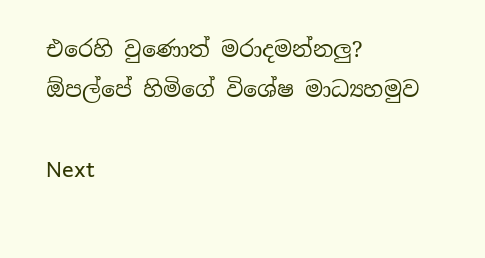එරෙහි වුණොත් මරාදමන්නලු? ඕපල්පේ හිමිගේ විශේෂ මාධ්‍යහමුව

Next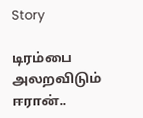Story

டிரம்பை அலறவிடும் ஈரான்..